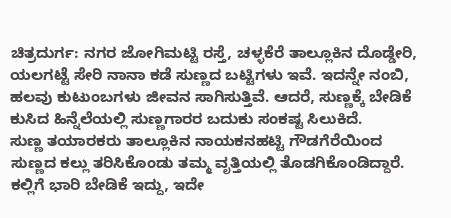ಚಿತ್ರದುರ್ಗ: ನಗರ ಜೋಗಿಮಟ್ಟಿ ರಸ್ತೆ, ಚಳ್ಳಕೆರೆ ತಾಲ್ಲೂಕಿನ ದೊಡ್ಡೇರಿ, ಯಲಗಟ್ಟೆ ಸೇರಿ ನಾನಾ ಕಡೆ ಸುಣ್ಣದ ಬಟ್ಟಿಗಳು ಇವೆ. ಇದನ್ನೇ ನಂಬಿ, ಹಲವು ಕುಟುಂಬಗಳು ಜೀವನ ಸಾಗಿಸುತ್ತಿವೆ. ಆದರೆ, ಸುಣ್ಣಕ್ಕೆ ಬೇಡಿಕೆ ಕುಸಿದ ಹಿನ್ನೆಲೆಯಲ್ಲಿ ಸುಣ್ಣಗಾರರ ಬದುಕು ಸಂಕಷ್ಟ ಸಿಲುಕಿದೆ.
ಸುಣ್ಣ ತಯಾರಕರು ತಾಲ್ಲೂಕಿನ ನಾಯಕನಹಟ್ಟಿ ಗೌಡಗೆರೆಯಿಂದ ಸುಣ್ಣದ ಕಲ್ಲು ತರಿಸಿಕೊಂಡು ತಮ್ಮ ವೃತ್ತಿಯಲ್ಲಿ ತೊಡಗಿಕೊಂಡಿದ್ದಾರೆ. ಕಲ್ಲಿಗೆ ಭಾರಿ ಬೇಡಿಕೆ ಇದ್ದು, ಇದೇ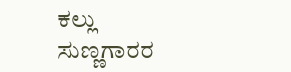ಕಲ್ಲು ಸುಣ್ಣಗಾರರ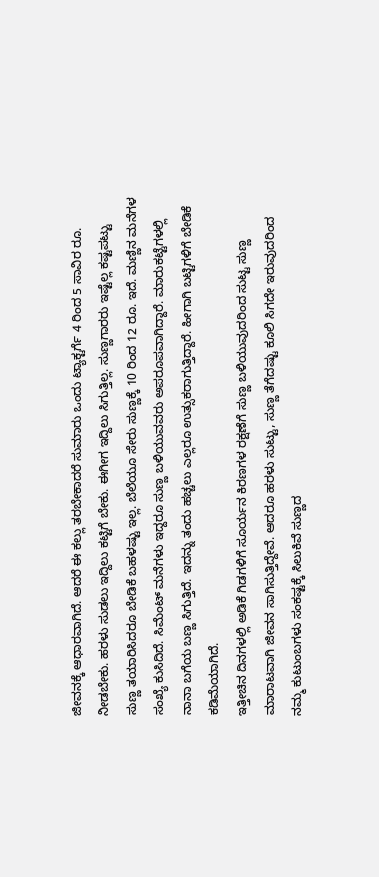ಜೀವನಕ್ಕೆ ಆಧಾರವಾಗಿದೆ. ಆದರೆ ಈ ಕಲ್ಲು ತರಬೇಕಾದರೆ ಸುಮಾರು ಒಂದು ಟ್ಯಾಕ್ಟರ್ಗೆ 4 ರಿಂದ 5 ಸಾವಿರ ರೂ. ನೀಡಬೇಕು. ಹರಳು ಸುಡಲು ಇದ್ದಿಲು ಕಟ್ಟಿಗೆ ಬೇಕು. ಈಗೀಗ ಇದ್ದಿಲು ಸಿಗುತ್ತಿಲ್ಲ. ಸುಣ್ಣಗಾರರು ಇಷ್ಟೆಲ್ಲ ಕಷ್ಟಪಟ್ಟು ಸುಣ್ಣ ತಯಾರಿಸಿದರೂ ಬೇಡಿಕೆ ಬಹಳಷ್ಟು ಇಲ್ಲ. ಬೆಲೆಯೂ ಸೇರು ಸುಣ್ಣಕ್ಕೆ 10 ರಿಂದ 12 ರೂ. ಇದೆ. ಮಣ್ಣಿನ ಮನೆಗಳ ಸಂಖ್ಯೆ ಕುಸಿದಿದೆ. ಸಿಮೆಂಟ್ ಮನೆಗಳು ಇದ್ದರೂ ಸುಣ್ಣ ಬಳಿಯುವವರು ಅಪರೂಪವಾಗಿದ್ದಾರೆ. ಮಾರುಕಟ್ಟೆಗಳಲ್ಲಿ ನಾನಾ ಬಗೆಯ ಬಣ್ಣ ಸಿಗುತ್ತಿದೆ. ಇದನ್ನು ತಂದು ಹಚ್ಚಲು ಎಲ್ಲರೂ ಉತ್ಸುಕರಾಗುತ್ತಿದ್ದಾರೆ. ಹೀಗಾಗಿ ಬಟ್ಟಿಗಳಿಗೆ ಬೇಡಿಕೆ ಕಡಿಮೆಯಾಗಿದೆ.
ಇತ್ತೀಚಿನ ದಿನಗಳಲ್ಲಿ ಅಡಿಕೆ ಗಿಡಗಳಿಗೆ ಸೂರ್ಯನ ಕಿರಣಗಳ ರಕ್ಷಣೆಗೆ ಸುಣ್ಣ ಬಳಿಯುವುದರಿಂದ ಸುಟ್ಟ ಸುಣ್ಣ ಮಾರಾಟವಾಗಿ ಜೀವನ ಸಾಗಿಸುತ್ತಿದ್ದೇವೆ. ಆದರೂ ಹರಳು ಸುಟ್ಟು, ಸುಣ್ಣ ತೆಗೆದಷ್ಟು ಕೂಲಿ ಸಿಗದೇ ಇರುವುದರಿಂದ ನಮ್ಮ ಕುಟುಂಬಗಳು ಸಂಕಷ್ಟಕ್ಕೆ ಸಿಲುಕಿವೆ ಸುಣ್ಣದ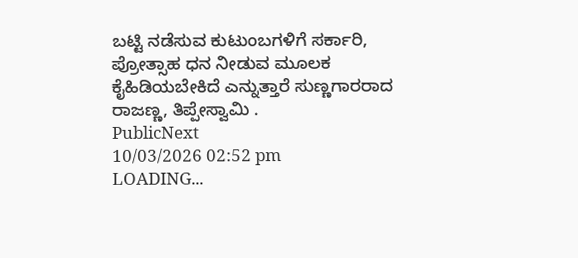ಬಟ್ಟಿ ನಡೆಸುವ ಕುಟುಂಬಗಳಿಗೆ ಸರ್ಕಾರಿ, ಪ್ರೋತ್ಸಾಹ ಧನ ನೀಡುವ ಮೂಲಕ ಕೈಹಿಡಿಯಬೇಕಿದೆ ಎನ್ನುತ್ತಾರೆ ಸುಣ್ಣಗಾರರಾದ ರಾಜಣ್ಣ, ತಿಪ್ಪೇಸ್ವಾಮಿ .
PublicNext
10/03/2026 02:52 pm
LOADING...